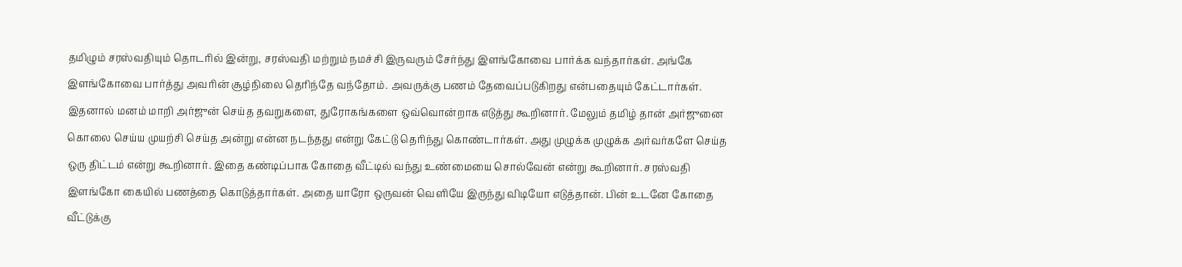தமிழும் சரஸ்வதியும் தொடரில் இன்று, சரஸ்வதி மற்றும் நமச்சி இருவரும் சேர்ந்து இளங்கோவை பார்க்க வந்தார்கள். அங்கே இளங்கோவை பார்த்து அவரின் சூழ்நிலை தெரிந்தே வந்தோம். அவருக்கு பணம் தேவைப்படுகிறது என்பதையும் கேட்டார்கள். இதனால் மனம் மாறி அர்ஜுன் செய்த தவறுகளை, துரோகங்களை ஒவ்வொன்றாக எடுத்து கூறினார். மேலும் தமிழ் தான் அர்ஜுனை கொலை செய்ய முயற்சி செய்த அன்று என்ன நடந்தது என்று கேட்டு தெரிந்து கொண்டார்கள். அது முழுக்க முழுக்க அர்வர்களே செய்த ஒரு திட்டம் என்று கூறினார். இதை கண்டிப்பாக கோதை வீட்டில் வந்து உண்மையை சொல்வேன் என்று கூறினார். சரஸ்வதி இளங்கோ கையில் பணத்தை கொடுத்தார்கள். அதை யாரோ ஒருவன் வெளியே இருந்து விடியோ எடுத்தான். பின் உடனே கோதை வீட்டுக்கு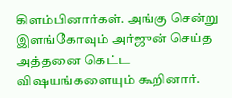கிளம்பினார்கள். அங்கு சென்று இளங்கோவும் அர்ஜுன் செய்த அத்தனை கெட்ட விஷயங்களையும் கூறினார்.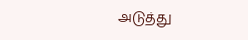அடுத்து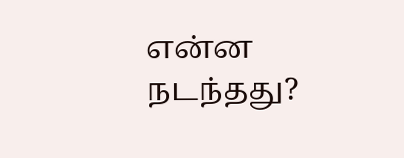என்ன நடந்தது?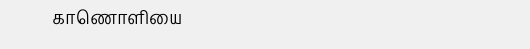காணொளியை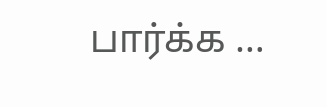பார்க்க …